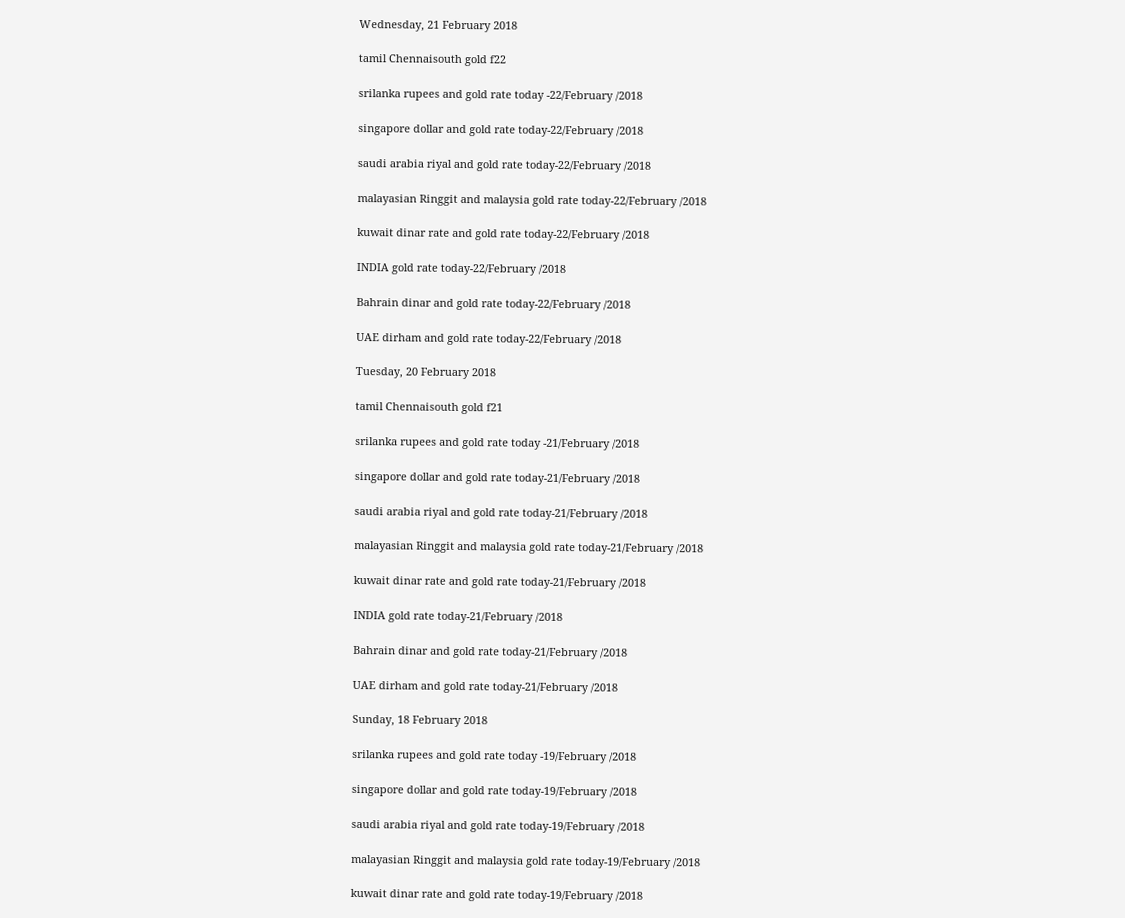Wednesday, 21 February 2018

tamil Chennaisouth gold f22

srilanka rupees and gold rate today -22/February /2018

singapore dollar and gold rate today-22/February /2018

saudi arabia riyal and gold rate today-22/February /2018

malayasian Ringgit and malaysia gold rate today-22/February /2018

kuwait dinar rate and gold rate today-22/February /2018

INDIA gold rate today-22/February /2018

Bahrain dinar and gold rate today-22/February /2018

UAE dirham and gold rate today-22/February /2018

Tuesday, 20 February 2018

tamil Chennaisouth gold f21

srilanka rupees and gold rate today -21/February /2018

singapore dollar and gold rate today-21/February /2018

saudi arabia riyal and gold rate today-21/February /2018

malayasian Ringgit and malaysia gold rate today-21/February /2018

kuwait dinar rate and gold rate today-21/February /2018

INDIA gold rate today-21/February /2018

Bahrain dinar and gold rate today-21/February /2018

UAE dirham and gold rate today-21/February /2018

Sunday, 18 February 2018

srilanka rupees and gold rate today -19/February /2018

singapore dollar and gold rate today-19/February /2018

saudi arabia riyal and gold rate today-19/February /2018

malayasian Ringgit and malaysia gold rate today-19/February /2018

kuwait dinar rate and gold rate today-19/February /2018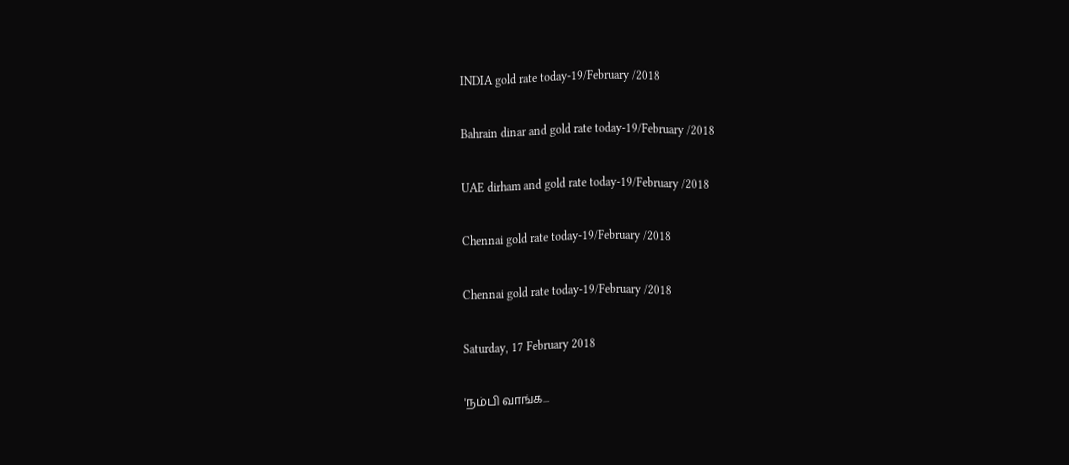INDIA gold rate today-19/February /2018

Bahrain dinar and gold rate today-19/February /2018

UAE dirham and gold rate today-19/February /2018

Chennai gold rate today-19/February /2018

Chennai gold rate today-19/February /2018

Saturday, 17 February 2018

'நம்பி வாங்க...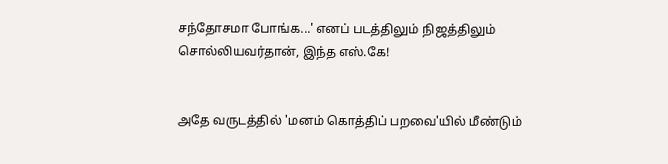சந்தோசமா போங்க...' எனப் படத்திலும் நிஜத்திலும் சொல்லியவர்தான், இந்த எஸ்.கே!


அதே வருடத்தில் 'மனம் கொத்திப் பறவை'யில் மீண்டும்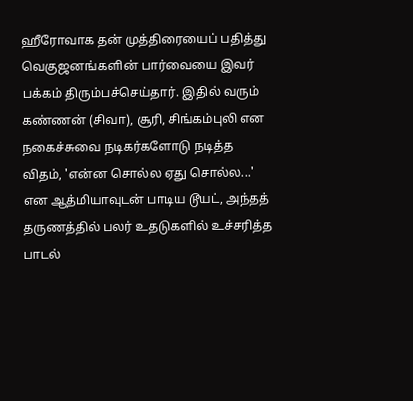ஹீரோவாக தன் முத்திரையைப் பதித்து வெகுஜனங்களின் பார்வையை இவர் பக்கம் திரும்பச்செய்தார். இதில் வரும் கண்ணன் (சிவா), சூரி, சிங்கம்புலி என நகைச்சுவை நடிகர்களோடு நடித்த விதம், 'என்ன சொல்ல ஏது சொல்ல...' என ஆத்மியாவுடன் பாடிய டூயட், அந்தத் தருணத்தில் பலர் உதடுகளில் உச்சரித்த பாடல்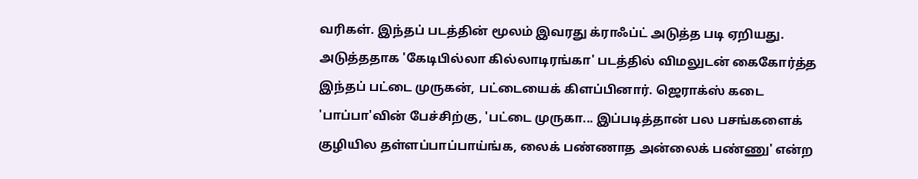வரிகள். இந்தப் படத்தின் மூலம் இவரது க்ராஃப்ட் அடுத்த படி ஏறியது. அடுத்ததாக 'கேடிபில்லா கில்லாடிரங்கா' படத்தில் விமலுடன் கைகோர்த்த இந்தப் பட்டை முருகன், பட்டையைக் கிளப்பினார். ஜெராக்ஸ் கடை 'பாப்பா'வின் பேச்சிற்கு, 'பட்டை முருகா... இப்படித்தான் பல பசங்களைக் குழியில தள்ளப்பாப்பாய்ங்க, லைக் பண்ணாத அன்லைக் பண்ணு' என்ற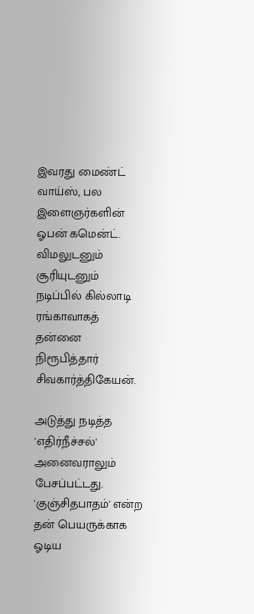இவரது மைண்ட் வாய்ஸ், பல இளைஞர்களின் ஓபன் கமென்ட். விமலுடனும் சூரியுடனும் நடிப்பில் கில்லாடி ரங்காவாகத் தன்னை நிரூபித்தார் சிவகார்த்திகேயன்.

அடுத்து நடித்த 'எதிர்நீச்சல்' அனைவராலும் பேசப்பட்டது. 'குஞ்சிதபாதம்' என்ற தன் பெயருக்காக ஓடிய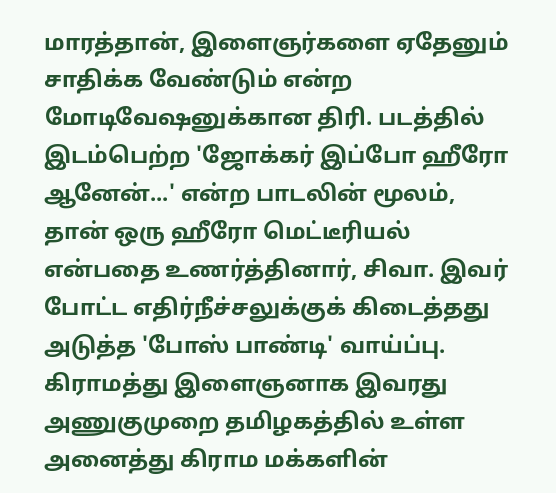மாரத்தான், இளைஞர்களை ஏதேனும் சாதிக்க வேண்டும் என்ற மோடிவேஷனுக்கான திரி. படத்தில் இடம்பெற்ற 'ஜோக்கர் இப்போ ஹீரோ ஆனேன்...' என்ற பாடலின் மூலம், தான் ஒரு ஹீரோ மெட்டீரியல் என்பதை உணர்த்தினார், சிவா. இவர் போட்ட எதிர்நீச்சலுக்குக் கிடைத்தது அடுத்த 'போஸ் பாண்டி' வாய்ப்பு. கிராமத்து இளைஞனாக இவரது அணுகுமுறை தமிழகத்தில் உள்ள அனைத்து கிராம மக்களின்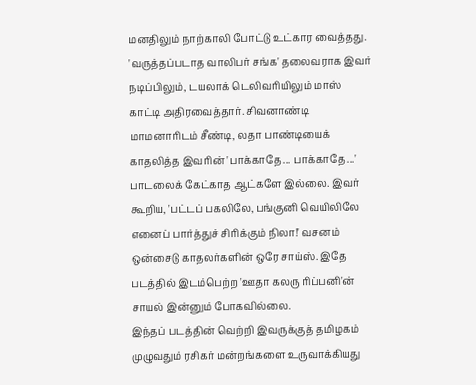மனதிலும் நாற்காலி போட்டு உட்கார வைத்தது. 'வருத்தப்படாத வாலிபர் சங்க' தலைவராக இவர் நடிப்பிலும், டயலாக் டெலிவரியிலும் மாஸ் காட்டி அதிரவைத்தார். சிவனாண்டி மாமனாரிடம் சீண்டி, லதா பாண்டியைக் காதலித்த இவரின் 'பாக்காதே... பாக்காதே...' பாடலைக் கேட்காத ஆட்களே இல்லை. இவர் கூறிய, 'பட்டப் பகலிலே, பங்குனி வெயிலிலே எனைப் பார்த்துச் சிரிக்கும் நிலா!' வசனம் ஒன்சைடு காதலர்களின் ஒரே சாய்ஸ். இதே படத்தில் இடம்பெற்ற 'ஊதா கலரு ரிப்பனி'ன் சாயல் இன்னும் போகவில்லை.
இந்தப் படத்தின் வெற்றி இவருக்குத் தமிழகம் முழுவதும் ரசிகர் மன்றங்களை உருவாக்கியது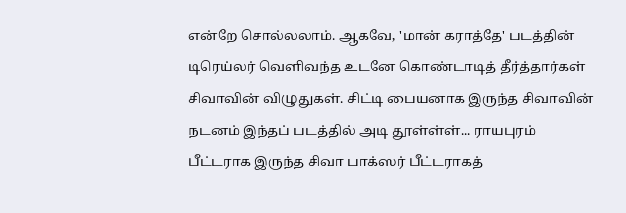என்றே சொல்லலாம். ஆகவே, 'மான் கராத்தே' படத்தின் டிரெய்லர் வெளிவந்த உடனே கொண்டாடித் தீர்த்தார்கள் சிவாவின் விழுதுகள். சிட்டி பையனாக இருந்த சிவாவின் நடனம் இந்தப் படத்தில் அடி தூள்ள்ள்... ராயபுரம் பீட்டராக இருந்த சிவா பாக்ஸர் பீட்டராகத்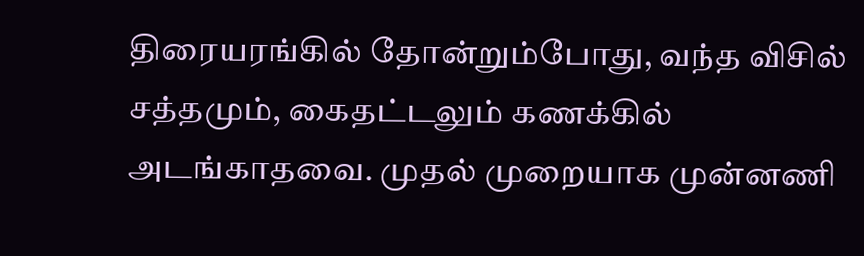திரையரங்கில் தோன்றும்போது, வந்த விசில் சத்தமும், கைதட்டலும் கணக்கில் அடங்காதவை. முதல் முறையாக முன்னணி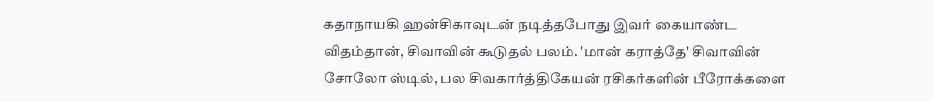கதாநாயகி ஹன்சிகாவுடன் நடித்தபோது இவர் கையாண்ட விதம்தான், சிவாவின் கூடுதல் பலம். 'மான் கராத்தே' சிவாவின் சோலோ ஸ்டில், பல சிவகார்த்திகேயன் ரசிகர்களின் பீரோக்களை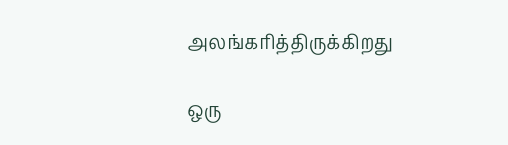அலங்கரித்திருக்கிறது

ஒரு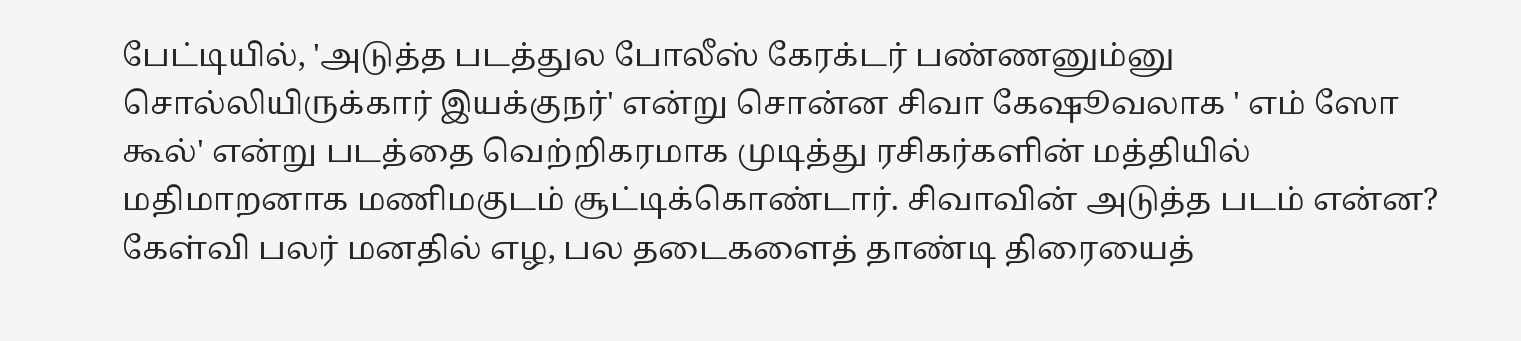பேட்டியில், 'அடுத்த படத்துல போலீஸ் கேரக்டர் பண்ணனும்னு சொல்லியிருக்கார் இயக்குநர்' என்று சொன்ன சிவா கேஷூவலாக ' எம் ஸோ கூல்' என்று படத்தை வெற்றிகரமாக முடித்து ரசிகர்களின் மத்தியில் மதிமாறனாக மணிமகுடம் சூட்டிக்கொண்டார். சிவாவின் அடுத்த படம் என்ன? கேள்வி பலர் மனதில் எழ, பல தடைகளைத் தாண்டி திரையைத்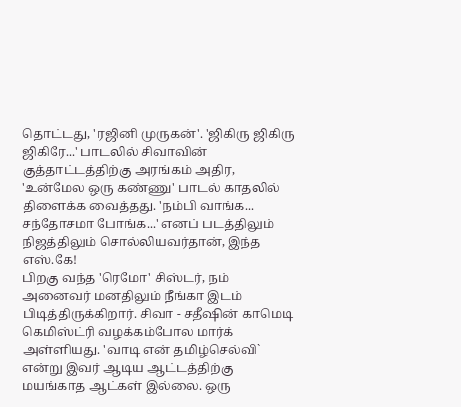தொட்டது, 'ரஜினி முருகன்'. 'ஜிகிரு ஜிகிரு ஜிகிரே...' பாடலில் சிவாவின் குத்தாட்டத்திற்கு அரங்கம் அதிர, 'உன்மேல ஒரு கண்ணு' பாடல் காதலில் திளைக்க வைத்தது. 'நம்பி வாங்க... சந்தோசமா போங்க...' எனப் படத்திலும் நிஜத்திலும் சொல்லியவர்தான், இந்த எஸ்.கே!
பிறகு வந்த 'ரெமோ' சிஸ்டர், நம் அனைவர் மனதிலும் நீங்கா இடம் பிடித்திருக்கிறார். சிவா - சதீஷின் காமெடி கெமிஸ்ட்ரி வழக்கம்போல மார்க் அள்ளியது. 'வாடி என் தமிழ்செல்வி` என்று இவர் ஆடிய ஆட்டத்திற்கு மயங்காத ஆட்கள் இல்லை. ஒரு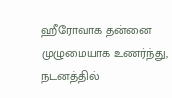ஹீரோவாக தன்னை முழுமையாக உணர்ந்து, நடனத்தில்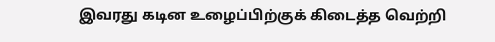இவரது கடின உழைப்பிற்குக் கிடைத்த வெற்றி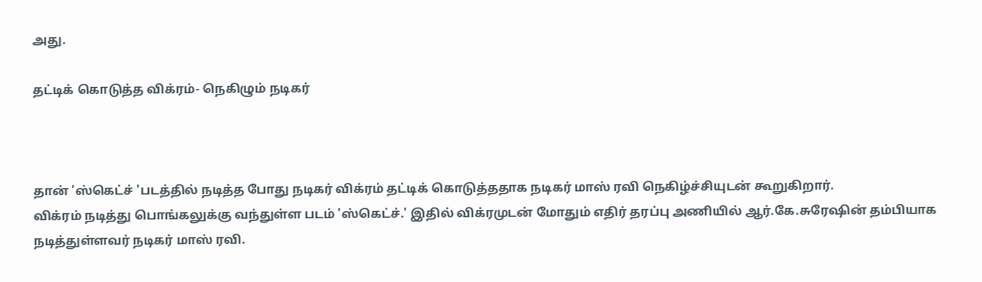அது.

தட்டிக் கொடுத்த விக்ரம்- நெகிழும் நடிகர்



தான் 'ஸ்கெட்ச் 'படத்தில் நடித்த போது நடிகர் விக்ரம் தட்டிக் கொடுத்ததாக நடிகர் மாஸ் ரவி நெகிழ்ச்சியுடன் கூறுகிறார்.
விக்ரம் நடித்து பொங்கலுக்கு வந்துள்ள படம் 'ஸ்கெட்ச்.' இதில் விக்ரமுடன் மோதும் எதிர் தரப்பு அணியில் ஆர்.கே.சுரேஷின் தம்பியாக நடித்துள்ளவர் நடிகர் மாஸ் ரவி.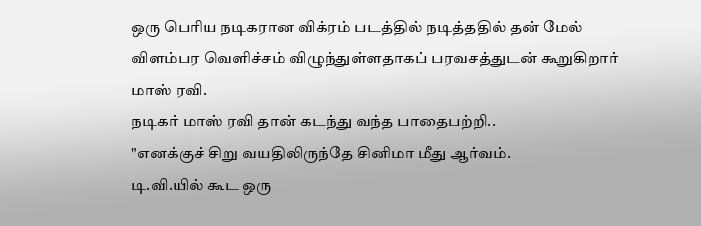ஒரு பெரிய நடிகரான விக்ரம் படத்தில் நடித்ததில் தன் மேல் விளம்பர வெளிச்சம் விழுந்துள்ளதாகப் பரவசத்துடன் கூறுகிறார் மாஸ் ரவி.
நடிகர் மாஸ் ரவி தான் கடந்து வந்த பாதைபற்றி..
"எனக்குச் சிறு வயதிலிருந்தே சினிமா மீது ஆர்வம்.
டி.வி.யில் கூட ஒரு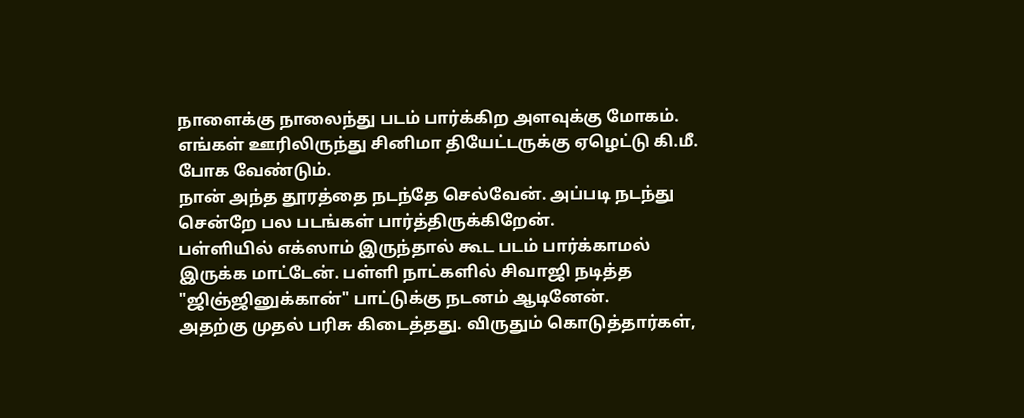நாளைக்கு நாலைந்து படம் பார்க்கிற அளவுக்கு மோகம். எங்கள் ஊரிலிருந்து சினிமா தியேட்டருக்கு ஏழெட்டு கி.மீ. போக வேண்டும்.
நான் அந்த தூரத்தை நடந்தே செல்வேன். அப்படி நடந்து சென்றே பல படங்கள் பார்த்திருக்கிறேன்.
பள்ளியில் எக்ஸாம் இருந்தால் கூட படம் பார்க்காமல் இருக்க மாட்டேன். பள்ளி நாட்களில் சிவாஜி நடித்த "ஜிஞ்ஜினுக்கான்" பாட்டுக்கு நடனம் ஆடினேன்.
அதற்கு முதல் பரிசு கிடைத்தது. விருதும் கொடுத்தார்கள்,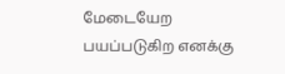மேடையேற பயப்படுகிற எனக்கு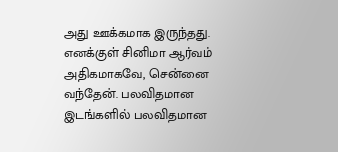அது ஊக்கமாக இருந்தது.
எனக்குள் சினிமா ஆர்வம் அதிகமாகவே, சென்னை வந்தேன். பலவிதமான இடங்களில் பலவிதமான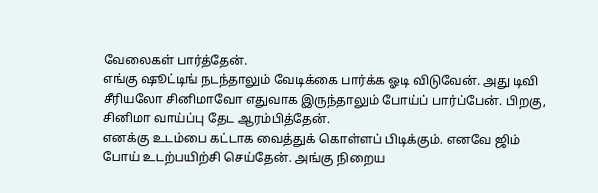வேலைகள் பார்த்தேன்.
எங்கு ஷூட்டிங் நடந்தாலும் வேடிக்கை பார்க்க ஓடி விடுவேன். அது டிவி சீரியலோ சினிமாவோ எதுவாக இருந்தாலும் போய்ப் பார்ப்பேன். பிறகு, சினிமா வாய்ப்பு தேட ஆரம்பித்தேன்.
எனக்கு உடம்பை கட்டாக வைத்துக் கொள்ளப் பிடிக்கும். எனவே ஜிம் போய் உடற்பயிற்சி செய்தேன். அங்கு நிறைய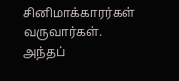சினிமாக்காரர்கள் வருவார்கள். அந்தப்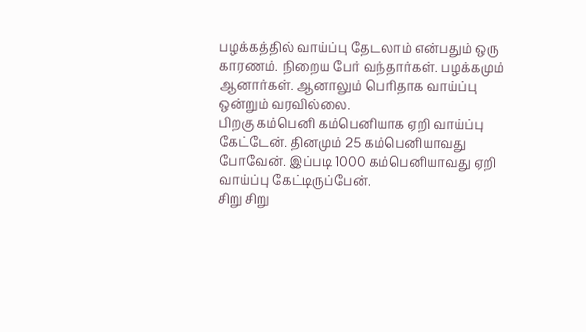பழக்கத்தில் வாய்ப்பு தேடலாம் என்பதும் ஒரு காரணம். நிறைய பேர் வந்தார்கள். பழக்கமும் ஆனார்கள். ஆனாலும் பெரிதாக வாய்ப்பு ஒன்றும் வரவில்லை.
பிறகு கம்பெனி கம்பெனியாக ஏறி வாய்ப்பு கேட்டேன். தினமும் 25 கம்பெனியாவது போவேன். இப்படி 1000 கம்பெனியாவது ஏறி வாய்ப்பு கேட்டிருப்பேன்.
சிறு சிறு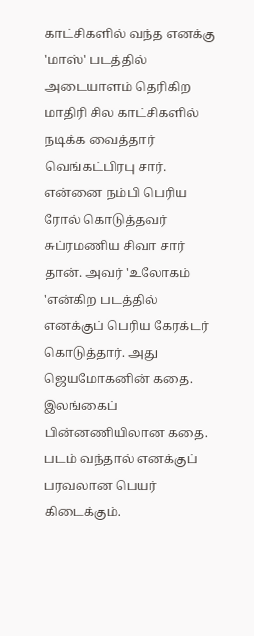காட்சிகளில் வந்த எனக்கு 'மாஸ்' படத்தில் அடையாளம் தெரிகிற மாதிரி சில காட்சிகளில் நடிக்க வைத்தார் வெங்கட்பிரபு சார்.
என்னை நம்பி பெரிய ரோல் கொடுத்தவர் சுப்ரமணிய சிவா சார் தான். அவர் 'உலோகம் 'என்கிற படத்தில் எனக்குப் பெரிய கேரக்டர் கொடுத்தார். அது ஜெயமோகனின் கதை. இலங்கைப் பின்னணியிலான கதை. படம் வந்தால் எனக்குப் பரவலான பெயர் கிடைக்கும்.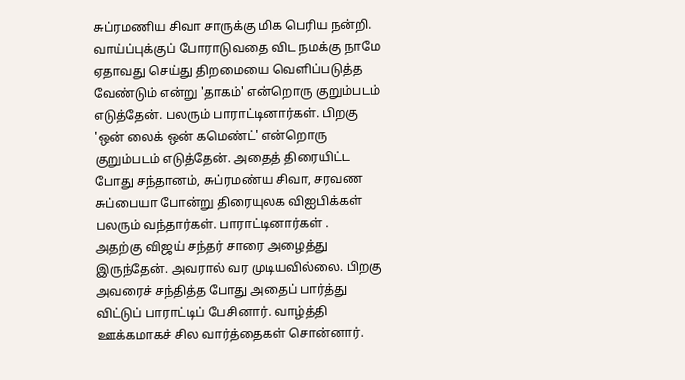சுப்ரமணிய சிவா சாருக்கு மிக பெரிய நன்றி.
வாய்ப்புக்குப் போராடுவதை விட நமக்கு நாமே ஏதாவது செய்து திறமையை வெளிப்படுத்த வேண்டும் என்று 'தாகம்' என்றொரு குறும்படம் எடுத்தேன். பலரும் பாராட்டினார்கள். பிறகு 'ஒன் லைக் ஒன் கமெண்ட்' என்றொரு குறும்படம் எடுத்தேன். அதைத் திரையிட்ட போது சந்தானம், சுப்ரமண்ய சிவா, சரவண சுப்பையா போன்று திரையுலக விஐபிக்கள் பலரும் வந்தார்கள். பாராட்டினார்கள் .
அதற்கு விஜய் சந்தர் சாரை அழைத்து இருந்தேன். அவரால் வர முடியவில்லை. பிறகு அவரைச் சந்தித்த போது அதைப் பார்த்து விட்டுப் பாராட்டிப் பேசினார். வாழ்த்தி ஊக்கமாகச் சில வார்த்தைகள் சொன்னார்.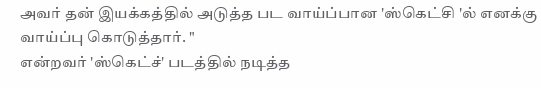அவர் தன் இயக்கத்தில் அடுத்த பட வாய்ப்பான 'ஸ்கெட்சி 'ல் எனக்கு வாய்ப்பு கொடுத்தார். "
என்றவர் 'ஸ்கெட்ச்' படத்தில் நடித்த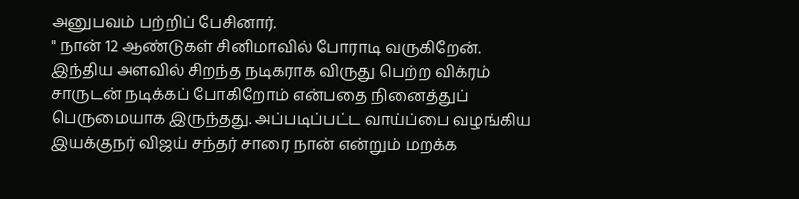அனுபவம் பற்றிப் பேசினார்.
" நான் 12 ஆண்டுகள் சினிமாவில் போராடி வருகிறேன். இந்திய அளவில் சிறந்த நடிகராக விருது பெற்ற விக்ரம் சாருடன் நடிக்கப் போகிறோம் என்பதை நினைத்துப் பெருமையாக இருந்தது. அப்படிப்பட்ட வாய்ப்பை வழங்கிய இயக்குநர் விஜய் சந்தர் சாரை நான் என்றும் மறக்க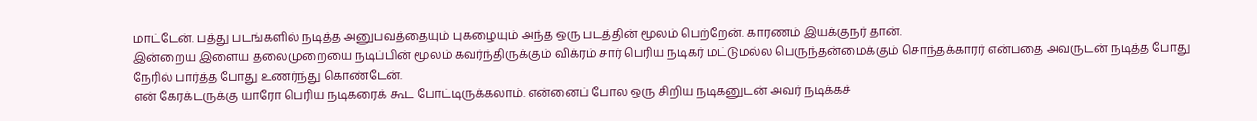மாட்டேன். பத்து படங்களில் நடித்த அனுபவத்தையும் புகழையும் அந்த ஒரு படத்தின் மூலம் பெற்றேன். காரணம் இயக்குநர் தான்.
இன்றைய இளைய தலைமுறையை நடிப்பின் மூலம் கவர்ந்திருக்கும் விக்ரம் சார் பெரிய நடிகர் மட்டுமல்ல பெருந்தன்மைக்கும் சொந்தக்காரர் என்பதை அவருடன் நடித்த போது நேரில் பார்த்த போது உணர்ந்து கொண்டேன்.
என் கேரக்டருக்கு யாரோ பெரிய நடிகரைக் கூட போட்டிருக்கலாம். என்னைப் போல ஒரு சிறிய நடிகனுடன் அவர் நடிக்கச்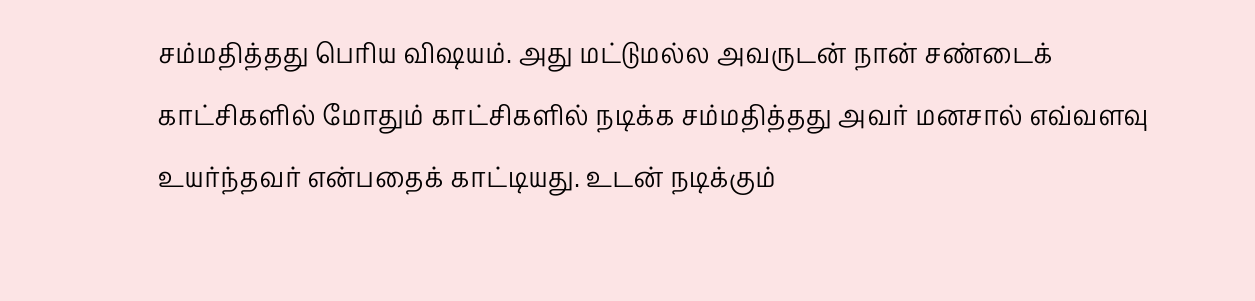சம்மதித்தது பெரிய விஷயம். அது மட்டுமல்ல அவருடன் நான் சண்டைக் காட்சிகளில் மோதும் காட்சிகளில் நடிக்க சம்மதித்தது அவர் மனசால் எவ்வளவு உயர்ந்தவர் என்பதைக் காட்டியது. உடன் நடிக்கும்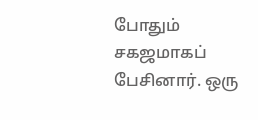போதும் சகஜமாகப் பேசினார். ஒரு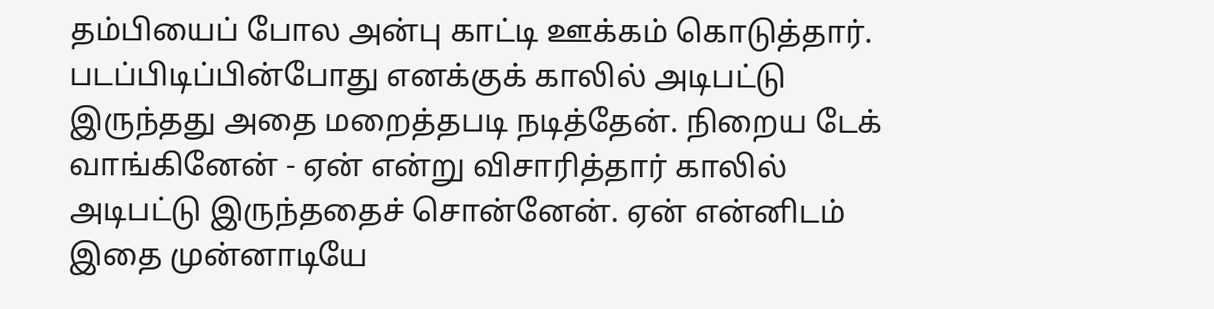தம்பியைப் போல அன்பு காட்டி ஊக்கம் கொடுத்தார்.
படப்பிடிப்பின்போது எனக்குக் காலில் அடிபட்டு இருந்தது அதை மறைத்தபடி நடித்தேன். நிறைய டேக் வாங்கினேன் - ஏன் என்று விசாரித்தார் காலில் அடிபட்டு இருந்ததைச் சொன்னேன். ஏன் என்னிடம் இதை முன்னாடியே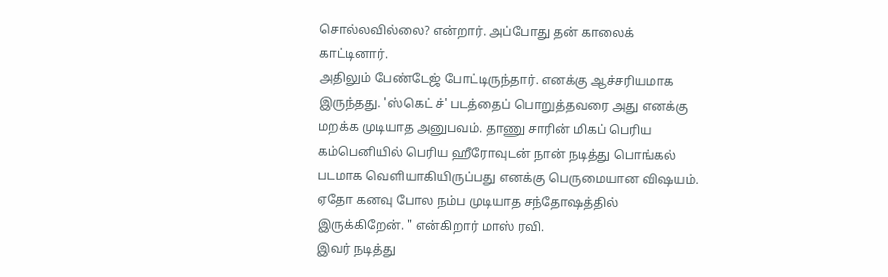சொல்லவில்லை? என்றார். அப்போது தன் காலைக் காட்டினார்.
அதிலும் பேண்டேஜ் போட்டிருந்தார். எனக்கு ஆச்சரியமாக இருந்தது. 'ஸ்கெட் ச்' படத்தைப் பொறுத்தவரை அது எனக்கு மறக்க முடியாத அனுபவம். தாணு சாரின் மிகப் பெரிய கம்பெனியில் பெரிய ஹீரோவுடன் நான் நடித்து பொங்கல் படமாக வெளியாகியிருப்பது எனக்கு பெருமையான விஷயம்.
ஏதோ கனவு போல நம்ப முடியாத சந்தோஷத்தில் இருக்கிறேன். " என்கிறார் மாஸ் ரவி.
இவர் நடித்து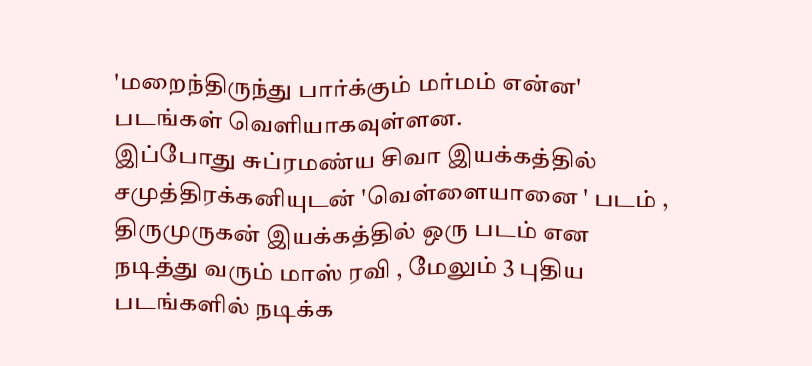'மறைந்திருந்து பார்க்கும் மர்மம் என்ன' படங்கள் வெளியாகவுள்ளன.
இப்போது சுப்ரமண்ய சிவா இயக்கத்தில் சமுத்திரக்கனியுடன் 'வெள்ளையானை ' படம் , திருமுருகன் இயக்கத்தில் ஒரு படம் என நடித்து வரும் மாஸ் ரவி , மேலும் 3 புதிய படங்களில் நடிக்க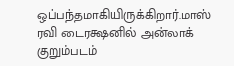ஒப்பந்தமாகியிருக்கிறார்.மாஸ் ரவி டைரக்ஷனில் அன்லாக் குறும்படம்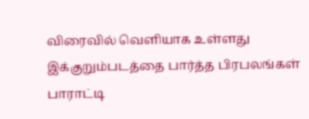விரைவில் வெளியாக உள்ளது இக்குறும்படத்தை பார்த்த பிரபலங்கள் பாராட்டி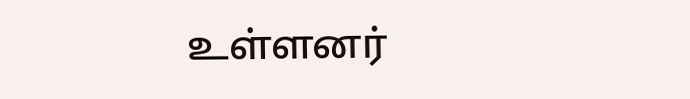உள்ளனர்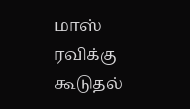மாஸ் ரவிக்கு கூடுதல்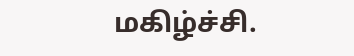மகிழ்ச்சி.